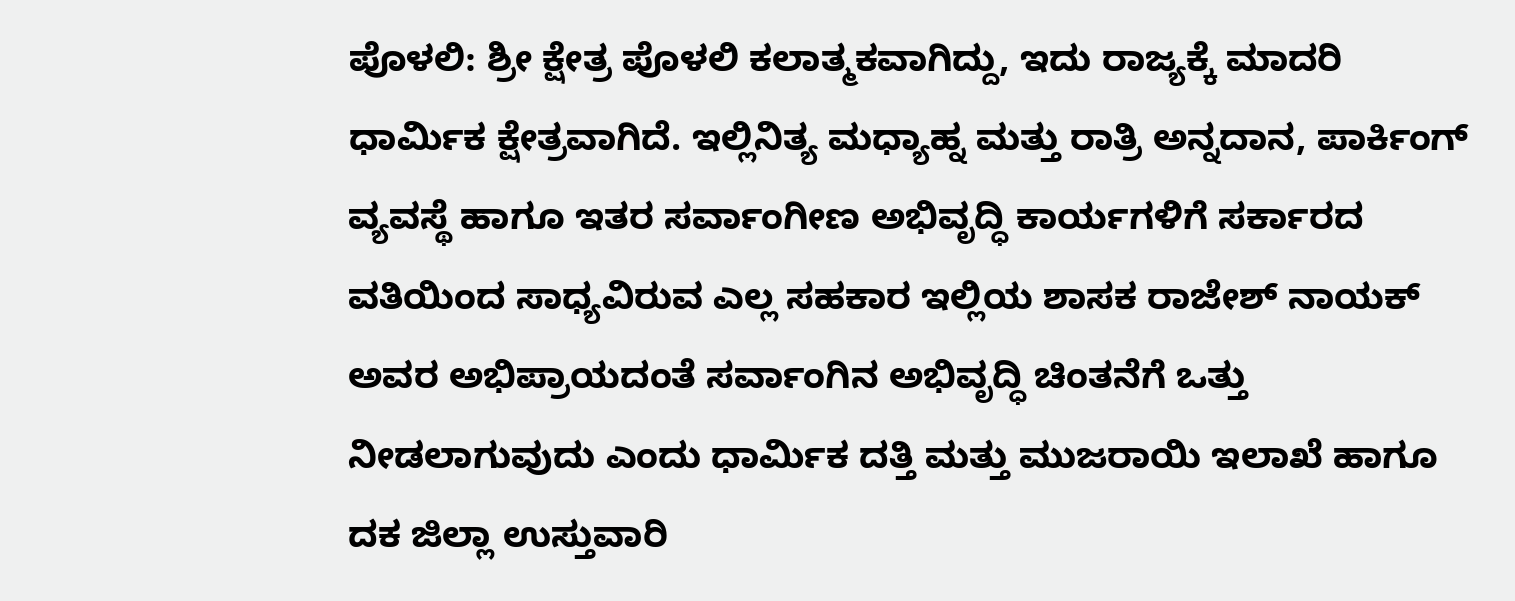ಪೊಳಲಿ: ಶ್ರೀ ಕ್ಷೇತ್ರ ಪೊಳಲಿ ಕಲಾತ್ಮಕವಾಗಿದ್ದು, ಇದು ರಾಜ್ಯಕ್ಕೆ ಮಾದರಿ ಧಾರ್ಮಿಕ ಕ್ಷೇತ್ರವಾಗಿದೆ. ಇಲ್ಲಿನಿತ್ಯ ಮಧ್ಯಾಹ್ನ ಮತ್ತು ರಾತ್ರಿ ಅನ್ನದಾನ, ಪಾರ್ಕಿಂಗ್ ವ್ಯವಸ್ಥೆ ಹಾಗೂ ಇತರ ಸರ್ವಾಂಗೀಣ ಅಭಿವೃದ್ಧಿ ಕಾರ್ಯಗಳಿಗೆ ಸರ್ಕಾರದ ವತಿಯಿಂದ ಸಾಧ್ಯವಿರುವ ಎಲ್ಲ ಸಹಕಾರ ಇಲ್ಲಿಯ ಶಾಸಕ ರಾಜೇಶ್ ನಾಯಕ್ ಅವರ ಅಭಿಪ್ರಾಯದಂತೆ ಸರ್ವಾಂಗಿನ ಅಭಿವೃದ್ಧಿ ಚಿಂತನೆಗೆ ಒತ್ತು ನೀಡಲಾಗುವುದು ಎಂದು ಧಾರ್ಮಿಕ ದತ್ತಿ ಮತ್ತು ಮುಜರಾಯಿ ಇಲಾಖೆ ಹಾಗೂ ದಕ ಜಿಲ್ಲಾ ಉಸ್ತುವಾರಿ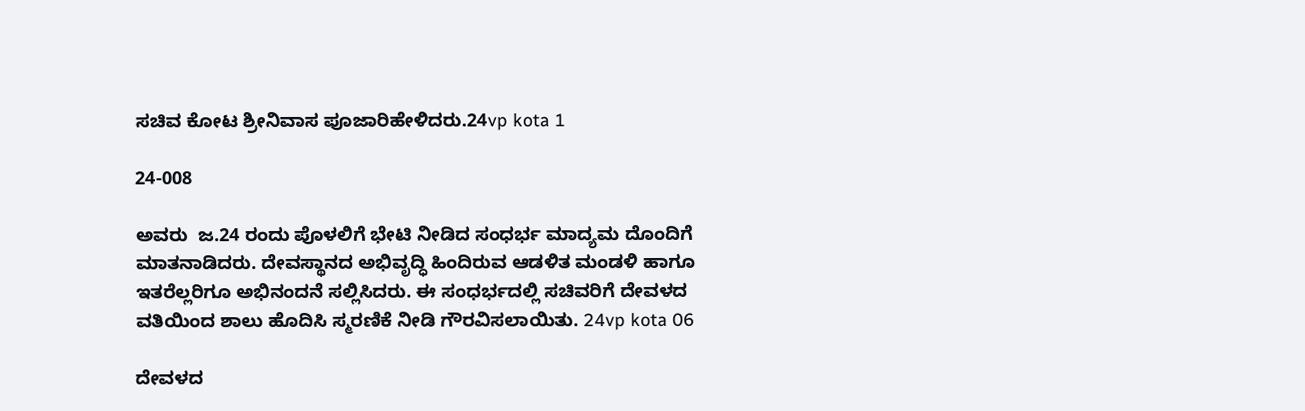ಸಚಿವ ಕೋಟ ಶ್ರೀನಿವಾಸ ಪೂಜಾರಿಹೇಳಿದರು.24vp kota 1

24-008

ಅವರು  ಜ.24 ರಂದು ಪೊಳಲಿಗೆ ಭೇಟಿ ನೀಡಿದ ಸಂಧರ್ಭ ಮಾದ್ಯಮ ದೊಂದಿಗೆ ಮಾತನಾಡಿದರು. ದೇವಸ್ಥಾನದ ಅಭಿವೃದ್ಧಿ ಹಿಂದಿರುವ ಆಡಳಿತ ಮಂಡಳಿ ಹಾಗೂ ಇತರೆಲ್ಲರಿಗೂ ಅಭಿನಂದನೆ ಸಲ್ಲಿಸಿದರು. ಈ ಸಂಧರ್ಭದಲ್ಲಿ ಸಚಿವರಿಗೆ ದೇವಳದ ವತಿಯಿಂದ ಶಾಲು ಹೊದಿಸಿ ಸ್ಮರಣಿಕೆ ನೀಡಿ ಗೌರವಿಸಲಾಯಿತು. 24vp kota 06

ದೇವಳದ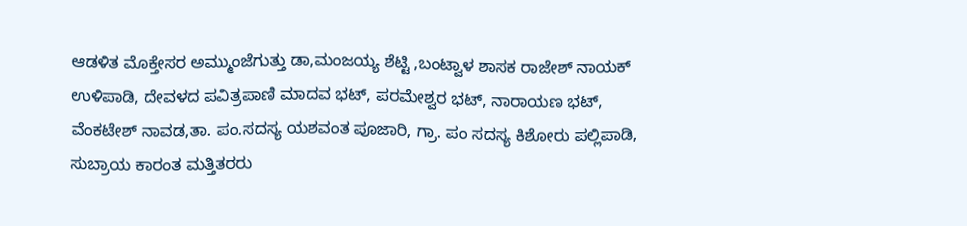ಆಡಳಿತ ಮೊಕ್ತೇಸರ ಅಮ್ಮುಂಜೆಗುತ್ತು ಡಾ,ಮಂಜಯ್ಯ ಶೆಟ್ಟಿ ,ಬಂಟ್ವಾಳ ಶಾಸಕ ರಾಜೇಶ್ ನಾಯಕ್ ಉಳಿಪಾಡಿ, ದೇವಳದ ಪವಿತ್ರಪಾಣಿ ಮಾದವ ಭಟ್, ಪರಮೇಶ್ವರ ಭಟ್, ನಾರಾಯಣ ಭಟ್, ವೆಂಕಟೇಶ್ ನಾವಡ,ತಾ. ಪಂ.ಸದಸ್ಯ ಯಶವಂತ ಪೂಜಾರಿ, ಗ್ರಾ. ಪಂ ಸದಸ್ಯ ಕಿಶೋರು ಪಲ್ಲಿಪಾಡಿ, ಸುಬ್ರಾಯ ಕಾರಂತ ಮತ್ತಿತರರು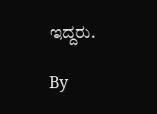ಇದ್ದರು.

By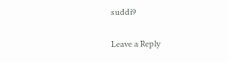suddi9

Leave a Reply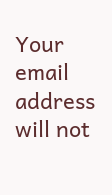Your email address will not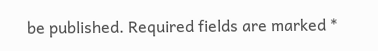be published. Required fields are marked *